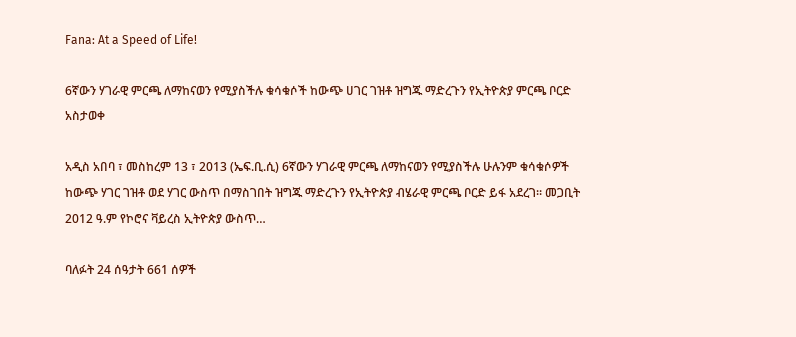Fana: At a Speed of Life!

6ኛውን ሃገራዊ ምርጫ ለማከናወን የሚያስችሉ ቁሳቁሶች ከውጭ ሀገር ገዝቶ ዝግጁ ማድረጉን የኢትዮጵያ ምርጫ ቦርድ አስታወቀ

አዲስ አበባ ፣ መስከረም 13 ፣ 2013 (ኤፍ.ቢ.ሲ) 6ኛውን ሃገራዊ ምርጫ ለማከናወን የሚያስችሉ ሁሉንም ቁሳቁሶዎች ከውጭ ሃገር ገዝቶ ወደ ሃገር ውስጥ በማስገበት ዝግጁ ማድረጉን የኢትዮጵያ ብሄራዊ ምርጫ ቦርድ ይፋ አደረገ። መጋቢት 2012 ዓ.ም የኮሮና ቫይረስ ኢትዮጵያ ውስጥ…

ባለፉት 24 ሰዓታት 661 ሰዎች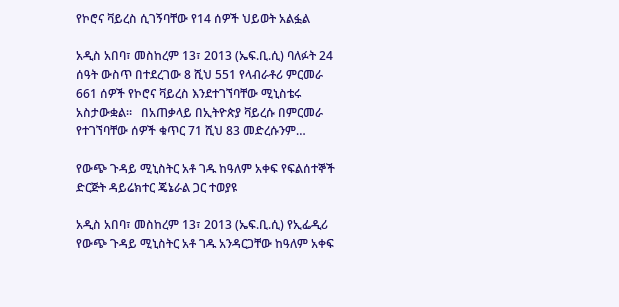የኮሮና ቫይረስ ሲገኝባቸው የ14 ሰዎች ህይወት አልፏል

አዲስ አበባ፣ መስከረም 13፣ 2013 (ኤፍ.ቢ.ሲ) ባለፉት 24 ሰዓት ውስጥ በተደረገው 8 ሺህ 551 የላብራቶሪ ምርመራ 661 ሰዎች የኮሮና ቫይረስ እንደተገኘባቸው ሚኒስቴሩ አስታውቋል።   በአጠቃላይ በኢትዮጵያ ቫይረሱ በምርመራ የተገኘባቸው ሰዎች ቁጥር 71 ሺህ 83 መድረሱንም…

የውጭ ጉዳይ ሚኒስትር አቶ ገዱ ከዓለም አቀፍ የፍልሰተኞች ድርጅት ዳይሬክተር ጄኔራል ጋር ተወያዩ

አዲስ አበባ፣ መስከረም 13፣ 2013 (ኤፍ.ቢ.ሲ) የኢፌዲሪ የውጭ ጉዳይ ሚኒስትር አቶ ገዱ አንዳርጋቸው ከዓለም አቀፍ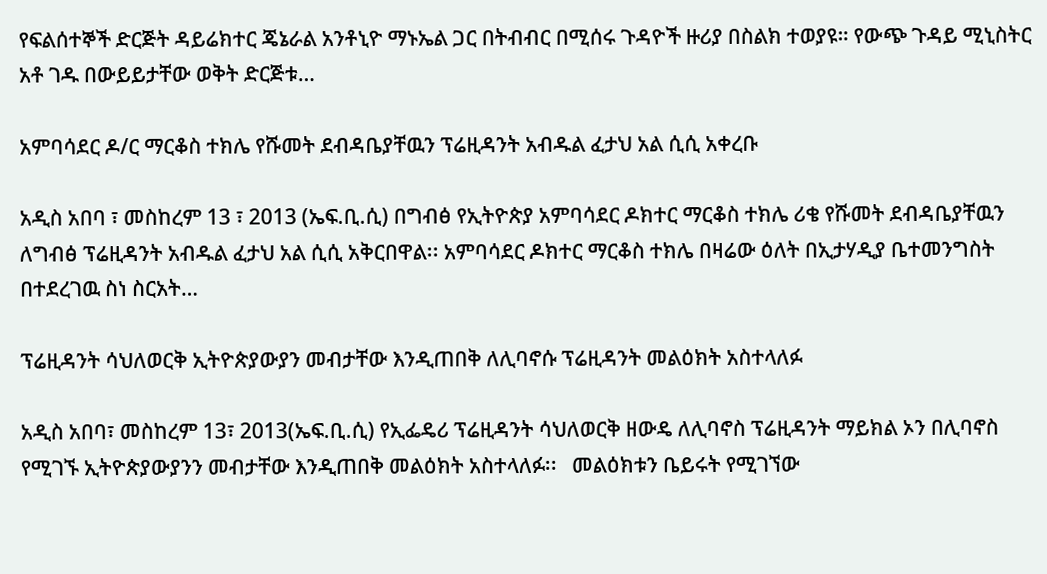የፍልሰተኞች ድርጅት ዳይሬክተር ጄኔራል አንቶኒዮ ማኑኤል ጋር በትብብር በሚሰሩ ጉዳዮች ዙሪያ በስልክ ተወያዩ። የውጭ ጉዳይ ሚኒስትር አቶ ገዱ በውይይታቸው ወቅት ድርጅቱ…

አምባሳደር ዶ/ር ማርቆስ ተክሌ የሹመት ደብዳቤያቸዉን ፕሬዚዳንት አብዱል ፈታህ አል ሲሲ አቀረቡ

አዲስ አበባ ፣ መስከረም 13 ፣ 2013 (ኤፍ.ቢ.ሲ) በግብፅ የኢትዮጵያ አምባሳደር ዶክተር ማርቆስ ተክሌ ሪቄ የሹመት ደብዳቤያቸዉን ለግብፅ ፕሬዚዳንት አብዱል ፈታህ አል ሲሲ አቅርበዋል፡፡ አምባሳደር ዶክተር ማርቆስ ተክሌ በዛሬው ዕለት በኢታሃዲያ ቤተመንግስት በተደረገዉ ስነ ስርአት…

ፕሬዚዳንት ሳህለወርቅ ኢትዮጵያውያን መብታቸው እንዲጠበቅ ለሊባኖሱ ፕሬዚዳንት መልዕክት አስተላለፉ

አዲስ አበባ፣ መስከረም 13፣ 2013(ኤፍ.ቢ.ሲ) የኢፌዴሪ ፕሬዚዳንት ሳህለወርቅ ዘውዴ ለሊባኖስ ፕሬዚዳንት ማይክል ኦን በሊባኖስ የሚገኙ ኢትዮጵያውያንን መብታቸው እንዲጠበቅ መልዕክት አስተላለፉ፡፡   መልዕክቱን ቤይሩት የሚገኘው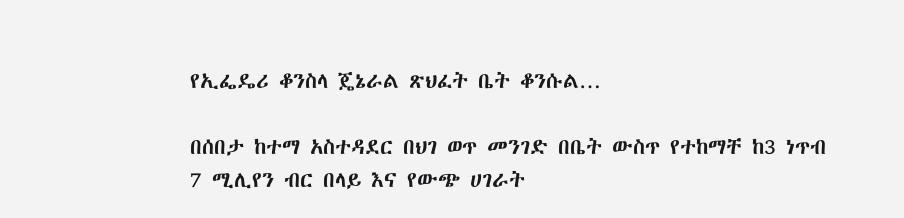የኢፌዴሪ ቆንስላ ጄኔራል ጽህፈት ቤት ቆንሱል…

በሰበታ ከተማ አስተዳደር በህገ ወጥ መንገድ በቤት ውስጥ የተከማቸ ከ3 ነጥብ 7 ሚሊየን ብር በላይ እና የውጭ ሀገራት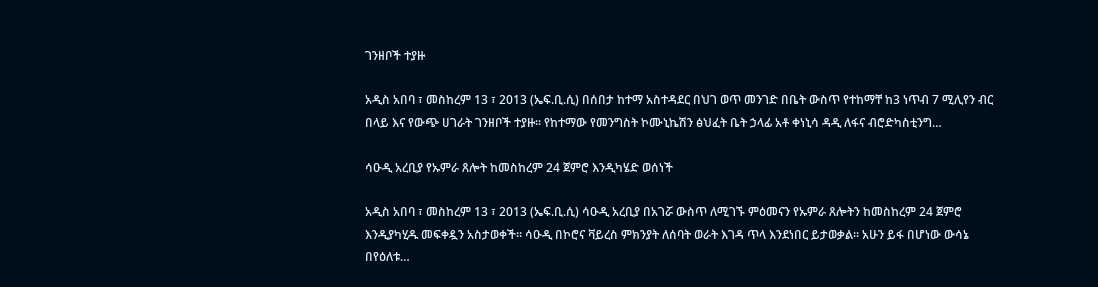ገንዘቦች ተያዙ

አዲስ አበባ ፣ መስከረም 13 ፣ 2013 (ኤፍ.ቢ.ሲ) በሰበታ ከተማ አስተዳደር በህገ ወጥ መንገድ በቤት ውስጥ የተከማቸ ከ3 ነጥብ 7 ሚሊየን ብር በላይ እና የውጭ ሀገራት ገንዘቦች ተያዙ፡፡ የከተማው የመንግስት ኮሙኒኬሽን ፅህፈት ቤት ኃላፊ አቶ ቀነኒሳ ዳዲ ለፋና ብሮድካስቲንግ…

ሳዑዲ አረቢያ የኡምራ ጸሎት ከመስከረም 24 ጀምሮ እንዲካሄድ ወሰነች

አዲስ አበባ ፣ መስከረም 13 ፣ 2013 (ኤፍ.ቢ.ሲ) ሳዑዲ አረቢያ በአገሯ ውስጥ ለሚገኙ ምዕመናን የኡምራ ጸሎትን ከመስከረም 24 ጀምሮ እንዲያካሂዱ መፍቀዷን አስታወቀች፡፡ ሳዑዲ በኮሮና ቫይረስ ምክንያት ለሰባት ወራት እገዳ ጥላ እንደነበር ይታወቃል፡፡ አሁን ይፋ በሆነው ውሳኔ በየዕለቱ…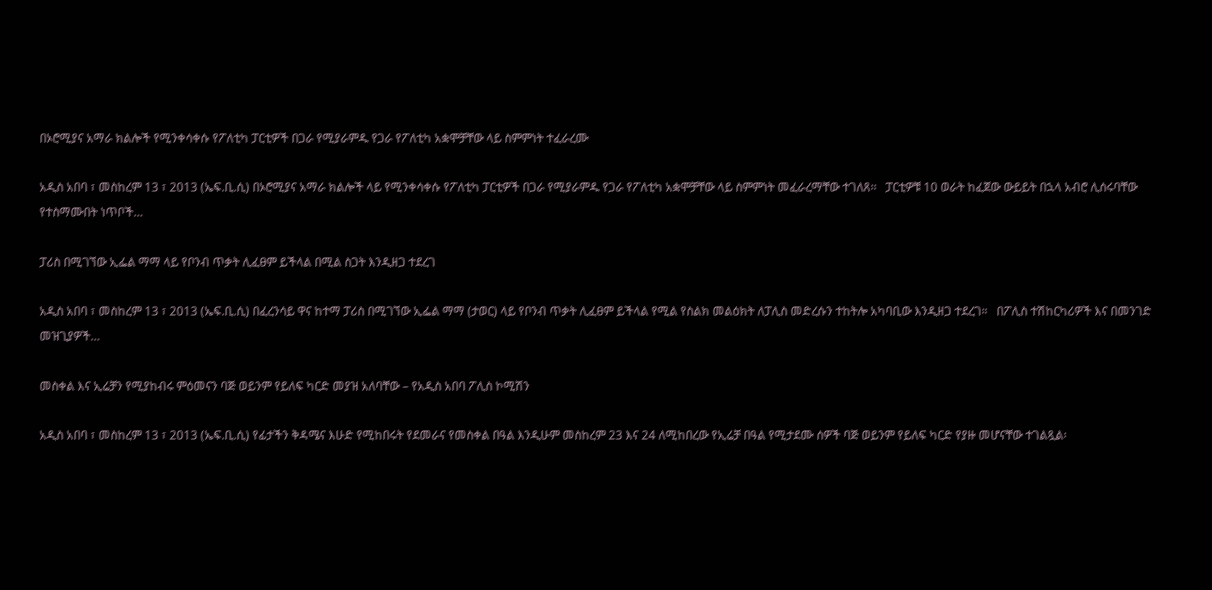በኦሮሚያና አማራ ክልሎች የሚንቀሳቀሱ የፖለቲካ ፓርቲዎች በጋራ የሚያራምዱ የጋራ የፖለቲካ አቋሞቻቸው ላይ ስምምነት ተፈራረሙ

አዲስ አበባ ፣ መስከረም 13 ፣ 2013 (ኤፍ.ቢ.ሲ) በኦሮሚያና አማራ ክልሎች ላይ የሚንቀሳቀሱ የፖለቲካ ፓርቲዎች በጋራ የሚያራምዱ የጋራ የፖለቲካ አቋሞቻቸው ላይ ስምምነት መፈራረማቸው ተገለጸ፡፡   ፓርቲዎቹ 10 ወራት ከፈጀው ውይይት በኋላ አብሮ ሊሰሩባቸው የተስማሙበት ነጥቦች…

ፓሪስ በሚገኘው ኢፌል ማማ ላይ የቦንብ ጥቃት ሊፈፀም ይችላል በሚል ስጋት እንዲዘጋ ተደረገ

አዲስ አበባ ፣ መስከረም 13 ፣ 2013 (ኤፍ.ቢ.ሲ) በፈረንሳይ ዋና ከተማ ፓሪስ በሚገኘው ኢፌል ማማ (ታወር) ላይ የቦንብ ጥቃት ሊፈፀም ይችላል የሚል የስልክ መልዕክት ለፓሊስ መድረሱን ተከትሎ አካባቢው እንዲዘጋ ተደረገ።   በፖሊስ ተሽከርካሪዎች እና በመንገድ መዝጊያዎች…

መስቀል እና ኢሬቻን የሚያከብሩ ምዕመናን ባጅ ወይንም የይለፍ ካርድ መያዝ አለባቸው – የአዲስ አበባ ፖሊስ ኮሚሽን

አዲስ አበባ ፣ መስከረም 13 ፣ 2013 (ኤፍ.ቢ.ሲ) የፊታችን ቅዳሜና እሁድ የሚከበሩት የደመራና የመስቀል በዓል እንዲሁም መስከረም 23 እና 24 ለሚከበረው የኢሬቻ በዓል የሚታደሙ ሰዎች ባጅ ወይንም የይለፍ ካርድ የያዙ መሆናቸው ተገልጿል፡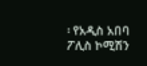፡ የአዲስ አበባ ፖሊስ ኮሚሽን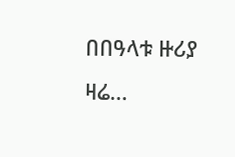በበዓላቱ ዙሪያ ዛሬ…